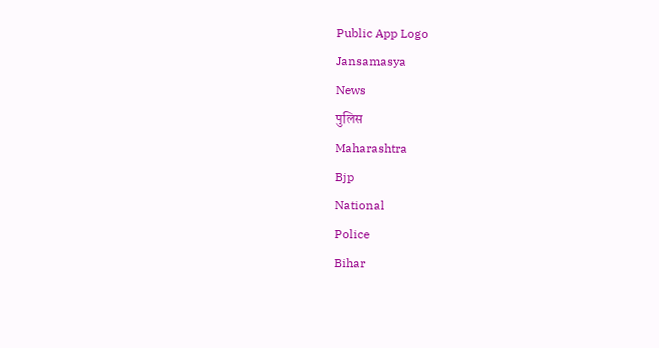Public App Logo
Jansamasya
News
पुलिस
Maharashtra
Bjp
National
Police
Bihar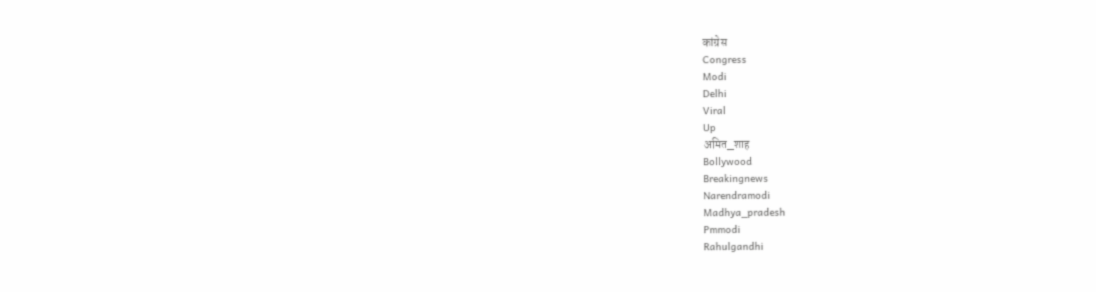कांग्रेस
Congress
Modi
Delhi
Viral
Up
अमित_शाह
Bollywood
Breakingnews
Narendramodi
Madhya_pradesh
Pmmodi
Rahulgandhi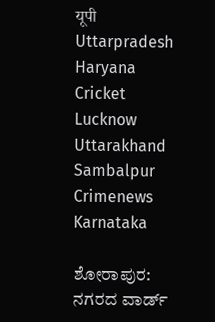यूपी
Uttarpradesh
Haryana
Cricket
Lucknow
Uttarakhand
Sambalpur
Crimenews
Karnataka

ಶೋರಾಪುರ: ನಗರದ ವಾರ್ಡ್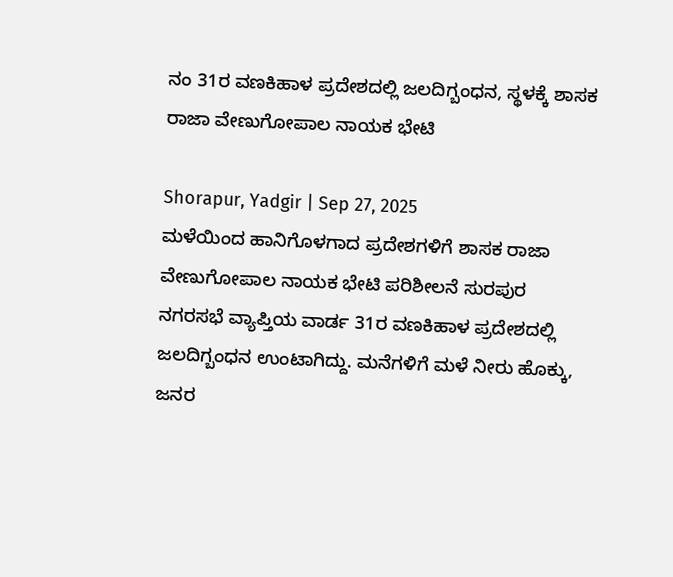ನಂ 31ರ ವಣಕಿಹಾಳ ಪ್ರದೇಶದಲ್ಲಿ ಜಲದಿಗ್ಬಂಧನ, ಸ್ಥಳಕ್ಕೆ ಶಾಸಕ ರಾಜಾ ವೇಣುಗೋಪಾಲ ನಾಯಕ ಭೇಟಿ

Shorapur, Yadgir | Sep 27, 2025
ಮಳೆಯಿಂದ ಹಾನಿಗೊಳಗಾದ ಪ್ರದೇಶಗಳಿಗೆ ಶಾಸಕ ರಾಜಾ ವೇಣುಗೋಪಾಲ ನಾಯಕ ಭೇಟಿ ಪರಿಶೀಲನೆ ಸುರಪುರ ನಗರಸಭೆ ವ್ಯಾಪ್ತಿಯ ವಾರ್ಡ 31ರ ವಣಕಿಹಾಳ ಪ್ರದೇಶದಲ್ಲಿ ಜಲದಿಗ್ಬಂಧನ ಉಂಟಾಗಿದ್ದು. ಮನೆಗಳಿಗೆ ಮಳೆ ನೀರು ಹೊಕ್ಕು, ಜನರ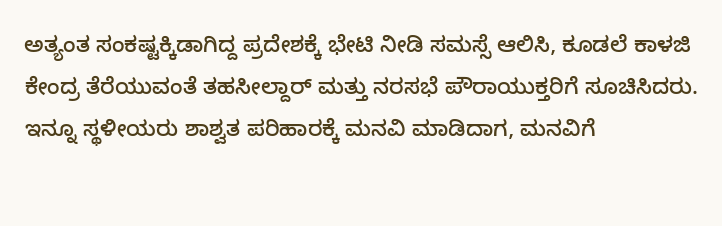ಅತ್ಯಂತ ಸಂಕಷ್ಟಕ್ಕಿಡಾಗಿದ್ದ ಪ್ರದೇಶಕ್ಕೆ ಭೇಟಿ ನೀಡಿ ಸಮಸ್ಸೆ ಆಲಿಸಿ, ಕೂಡಲೆ ಕಾಳಜಿ ಕೇಂದ್ರ ತೆರೆಯುವಂತೆ ತಹಸೀಲ್ದಾರ್ ಮತ್ತು ನರಸಭೆ ಪೌರಾಯುಕ್ತರಿಗೆ ಸೂಚಿಸಿದರು. ಇನ್ನೂ ಸ್ಥಳೀಯರು ಶಾಶ್ವತ ಪರಿಹಾರಕ್ಕೆ ಮನವಿ ಮಾಡಿದಾಗ, ಮನವಿಗೆ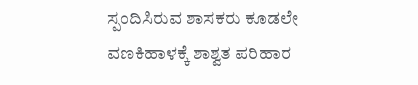ಸ್ಪಂದಿಸಿರುವ ಶಾಸಕರು ಕೂಡಲೇ ವಣಕಿಹಾಳಕ್ಕೆ ಶಾಶ್ವತ ಪರಿಹಾರ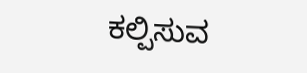ಕಲ್ಪಿಸುವ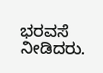ಭರವಸೆ ನೀಡಿದರು.